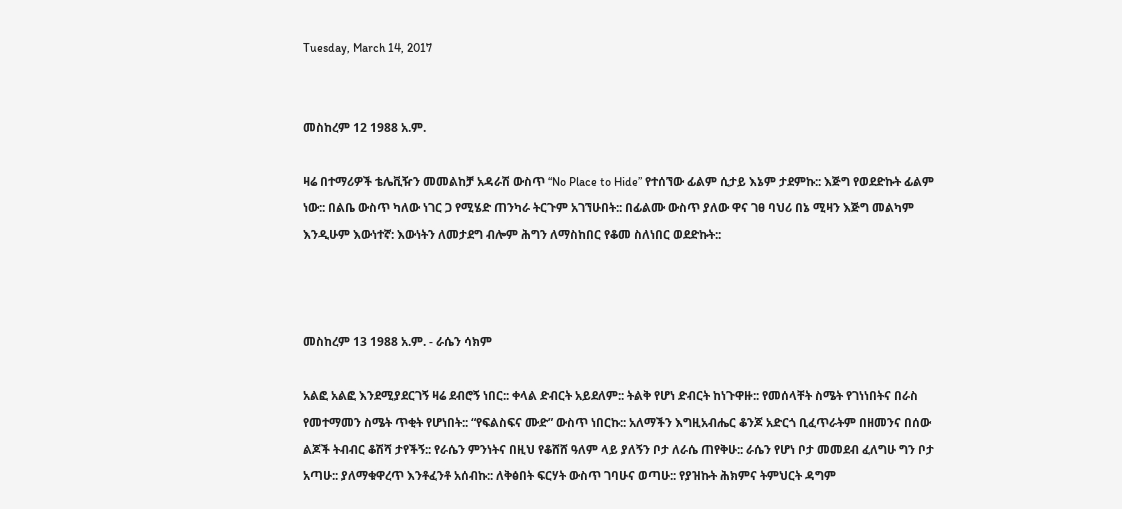Tuesday, March 14, 2017


መስከረም 12 1988 አ.ም.

ዛሬ በተማሪዎች ቴሌቪዥን መመልከቻ አዳራሽ ውስጥ “No Place to Hide” የተሰኘው ፊልም ሲታይ እኔም ታደምኩ:: እጅግ የወደድኩት ፊልም ነው:: በልቤ ውስጥ ካለው ነገር ጋ የሚሄድ ጠንካራ ትርጉም አገኘሁበት:: በፊልሙ ውስጥ ያለው ዋና ገፀ ባህሪ በኔ ሚዛን እጅግ መልካም እንዲሁም እውነተኛ: እውነትን ለመታደግ ብሎም ሕግን ለማስከበር የቆመ ስለነበር ወደድኩት::



መስከረም 13 1988 አ.ም. - ራሴን ሳክም

አልፎ አልፎ እንደሚያደርገኝ ዛሬ ደብሮኝ ነበር:: ቀላል ድብርት አይደለም:: ትልቅ የሆነ ድብርት ከነጉዋዙ:: የመሰላቸት ስሜት የገነነበትና በራስ የመተማመን ስሜት ጥቂት የሆነበት:: “የፍልስፍና ሙድ” ውስጥ ነበርኩ:: አለማችን እግዚአብሔር ቆንጆ አድርጎ ቢፈጥራትም በዘመንና በሰው ልጆች ትብብር ቆሽሻ ታየችኝ:: የራሴን ምንነትና በዚህ የቆሸሸ ዓለም ላይ ያለኝን ቦታ ለራሴ ጠየቅሁ:: ራሴን የሆነ ቦታ መመደብ ፈለግሁ ግን ቦታ አጣሁ:: ያለማቁዋረጥ እንቶፈንቶ አሰብኩ:: ለቅፅበት ፍርሃት ውስጥ ገባሁና ወጣሁ:: የያዝኩት ሕክምና ትምህርት ዳግም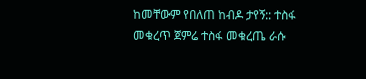ከመቸውም የበለጠ ከብዶ ታየኝ:: ተስፋ መቁረጥ ጀምሬ ተስፋ መቁረጤ ራሱ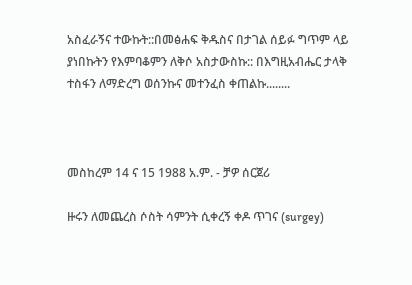አስፈራኝና ተውኩት::በመፅሐፍ ቅዱስና በታገል ሰይፉ ግጥም ላይ ያነበኩትን የእምባቆምን ለቅሶ አስታውስኩ:: በእግዚአብሔር ታላቅ ተስፋን ለማድረግ ወሰንኩና መተንፈስ ቀጠልኩ........



መስከረም 14 ና 15 1988 አ.ም. - ቻዎ ሰርጀሪ

ዙሩን ለመጨረስ ሶስት ሳምንት ሲቀረኝ ቀዶ ጥገና (surgey)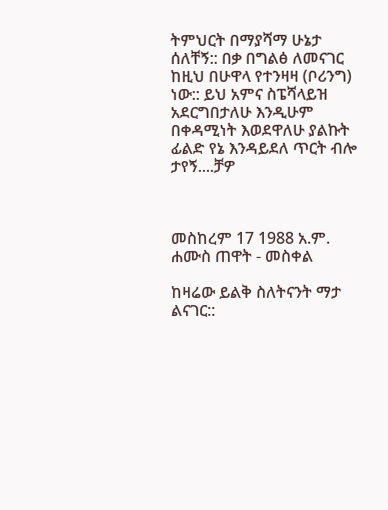ትምህርት በማያሻማ ሁኔታ ሰለቸኝ:: በቃ በግልፅ ለመናገር  ከዚህ በሁዋላ የተንዛዛ (ቦሪንግ) ነው:: ይህ አምና ስፔሻላይዝ አደርግበታለሁ እንዲሁም በቀዳሚነት እወደዋለሁ ያልኩት ፊልድ የኔ እንዳይደለ ጥርት ብሎ ታየኝ....ቻዎ



መስከረም 17 1988 አ.ም. ሐሙስ ጠዋት - መስቀል

ከዛሬው ይልቅ ስለትናንት ማታ ልናገር::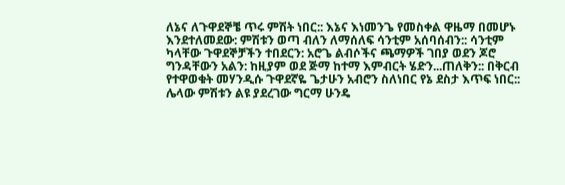ለኔና ለጉዋደኞቼ ጥሩ ምሽት ነበር:: እኔና እነመንጌ የመስቀል ዋዜማ በመሆኑ እንደተለመደው: ምሽቱን ወጣ ብለን ለማሰለፍ ሳንቲም አሰባሰብን:: ሳንቲም ካላቸው ጉዋደኞቻችን ተበደርን: አሮጌ ልብሶችና ጫማዎች ገበያ ወደን ጆሮ ግንዳቸውን አልን: ከዚያም ወደ ጅማ ከተማ እምብርት ሄድን...ጠለቅን:: በቅርብ የተዋወቁት መሃንዲሱ ጉዋደኛዬ ጌታሁን አብሮን ስለነበር የኔ ደስታ እጥፍ ነበር:: ሌላው ምሽቱን ልዩ ያደረገው ግርማ ሁንዴ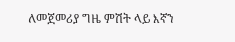ለመጀመሪያ ግዜ ምሽት ላይ እኛን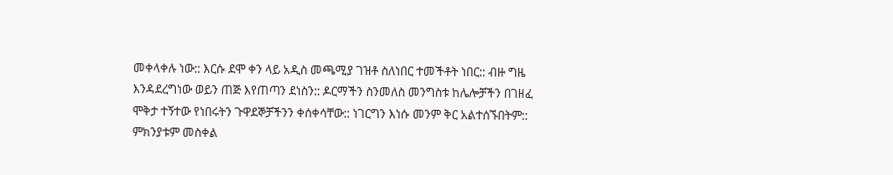መቀላቀሉ ነው:: እርሱ ደሞ ቀን ላይ አዲስ መጫሚያ ገዝቶ ስለነበር ተመችቶት ነበር:: ብዙ ግዜ እንዳደረግነው ወይን ጠጅ እየጠጣን ደነስን:: ዶርማችን ስንመለስ መንግስቱ ከሌሎቻችን በገዘፈ ሞቅታ ተኝተው የነበሩትን ጉዋደኞቻችንን ቀሰቀሳቸው:: ነገርግን እነሱ መንም ቅር አልተሰኙበትም:: ምክንያቱም መስቀል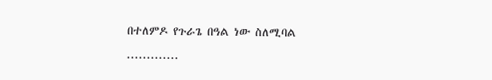በተለምዶ የጉራጌ በዓል ነው ስለሚባል .............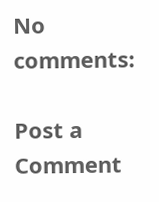No comments:

Post a Comment